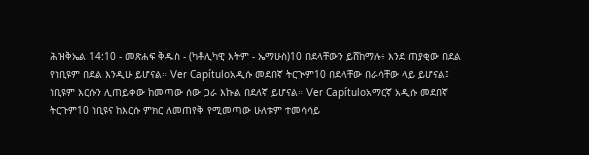ሕዝቅኤል 14:10 - መጽሐፍ ቅዱስ - (ካቶሊካዊ እትም - ኤማሁስ)10 በደላቸውን ይሸከማሉ፥ እንደ ጠያቂው በደል የነቢዩም በደል እንዲሁ ይሆናል። Ver Capítuloአዲሱ መደበኛ ትርጒም10 በደላቸው በራሳቸው ላይ ይሆናል፤ ነቢዩም እርሱን ሊጠይቀው ከመጣው ሰው ጋራ እኩል በደለኛ ይሆናል። Ver Capítuloአማርኛ አዲሱ መደበኛ ትርጉም10 ነቢዩና ከእርሱ ምክር ለመጠየቅ የሚመጣው ሁለቱም ተመሳሳይ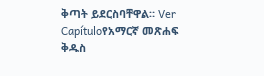ቅጣት ይደርስባቸዋል። Ver Capítuloየአማርኛ መጽሐፍ ቅዱስ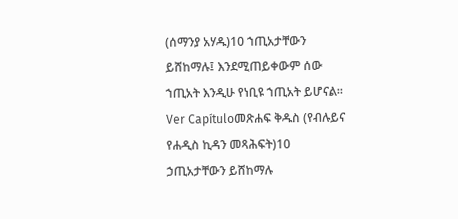(ሰማንያ አሃዱ)10 ኀጢአታቸውን ይሸከማሉ፤ እንደሚጠይቀውም ሰው ኀጢአት እንዲሁ የነቢዩ ኀጢአት ይሆናል። Ver Capítuloመጽሐፍ ቅዱስ (የብሉይና የሐዲስ ኪዳን መጻሕፍት)10 ኃጢአታቸውን ይሸከማሉ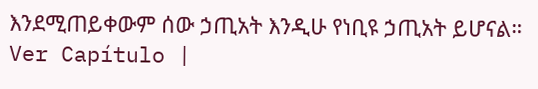እንደሚጠይቀውም ሰው ኃጢአት እንዲሁ የነቢዩ ኃጢአት ይሆናል። Ver Capítulo |